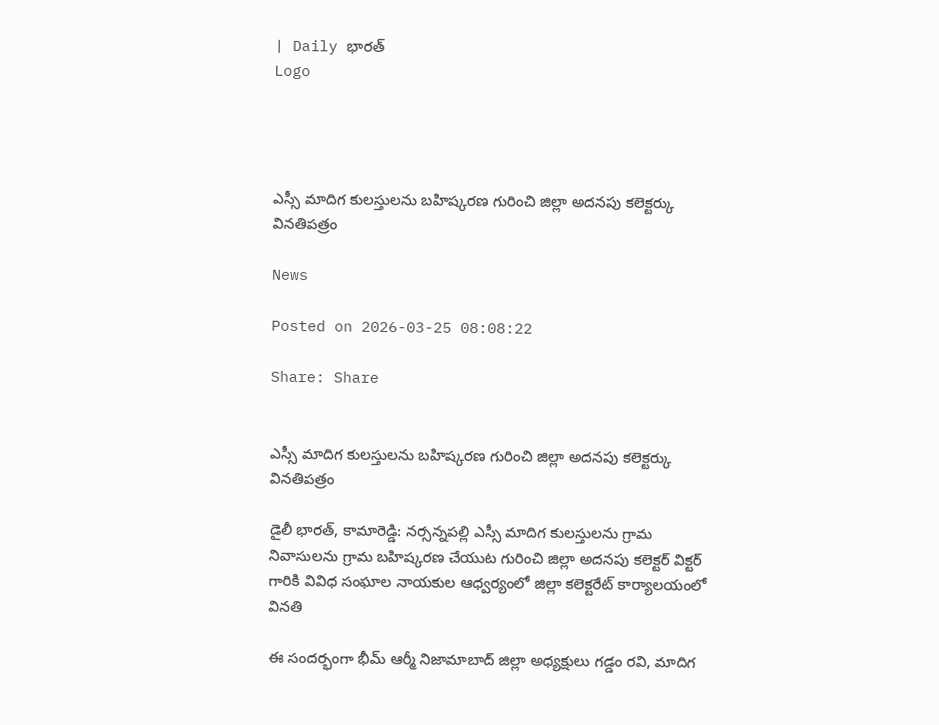| Daily భారత్
Logo




ఎస్సీ మాదిగ కులస్తులను బహిష్కరణ గురించి జిల్లా అదనపు కలెక్టర్కు వినతిపత్రం

News

Posted on 2026-03-25 08:08:22

Share: Share


ఎస్సీ మాదిగ కులస్తులను బహిష్కరణ గురించి జిల్లా అదనపు కలెక్టర్కు వినతిపత్రం

డైలీ భారత్, కామారెడ్డి: నర్సన్నపల్లి ఎస్సీ మాదిగ కులస్తులను గ్రామ నివాసులను గ్రామ బహిష్కరణ చేయుట గురించి జిల్లా అదనపు కలెక్టర్ విక్టర్ గారికి వివిధ సంఘాల నాయకుల ఆధ్వర్యంలో జిల్లా కలెక్టరేట్ కార్యాలయంలో వినతి

ఈ సందర్భంగా భీమ్ ఆర్మీ నిజామాబాద్ జిల్లా అధ్యక్షులు గడ్డం రవి, మాదిగ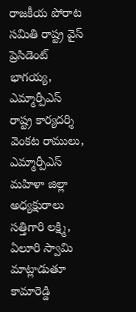రాజకీయ పోరాట సమితి రాష్ట్ర వైస్ ప్రెసిడెంట్ భాగయ్య, ఎమ్మార్పీఎస్ రాష్ట్ర కార్యదర్శి వెంకట రాములు, ఎమ్మార్పీఎస్ మహిళా జిల్లా అధ్యక్షురాలు సత్తిగారి లక్ష్మి, ఏలూరి స్వామి మాట్లాడుతూ కామారెడ్డి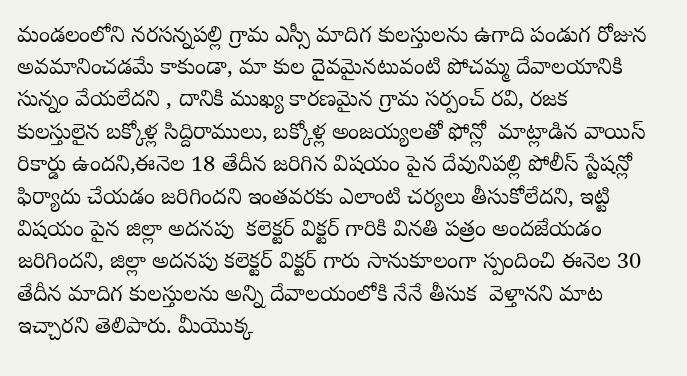మండలంలోని నరసన్నపల్లి గ్రామ ఎస్సీ మాదిగ కులస్తులను ఉగాది పండుగ రోజున అవమానించడమే కాకుండా, మా కుల దైవమైనటువంటి పోచమ్మ దేవాలయానికి సున్నం వేయలేదని , దానికి ముఖ్య కారణమైన గ్రామ సర్పంచ్ రవి, రజక కులస్తులైన బక్కోళ్ల సిద్దిరాములు, బక్కోళ్ల అంజయ్యలతో ఫోన్లో  మాట్లాడిన వాయిస్ రికార్డు ఉందని,ఈనెల 18 తేదీన జరిగిన విషయం పైన దేవునిపల్లి పోలీస్ స్టేషన్లో ఫిర్యాదు చేయడం జరిగిందని ఇంతవరకు ఎలాంటి చర్యలు తీసుకోలేదని, ఇట్టి విషయం పైన జిల్లా అదనపు  కలెక్టర్ విక్టర్ గారికి వినతి పత్రం అందజేయడం జరిగిందని, జిల్లా అదనపు కలెక్టర్ విక్టర్ గారు సానుకూలంగా స్పందించి ఈనెల 30 తేదీన మాదిగ కులస్తులను అన్ని దేవాలయంలోకి నేనే తీసుక  వెళ్తానని మాట ఇచ్చారని తెలిపారు. మీయొక్క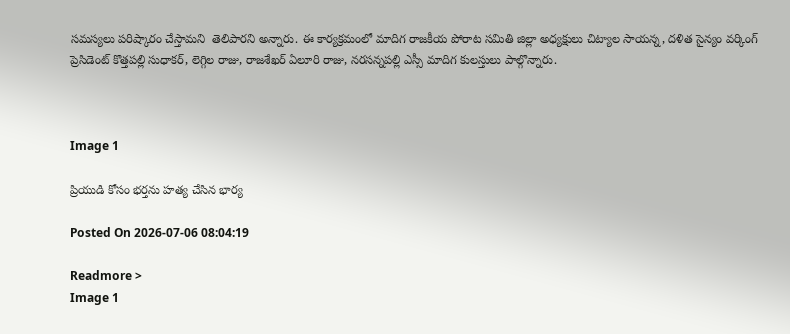సమస్యలు పరిష్కారం చేస్తామని  తెలిపారని అన్నారు. ఈ కార్యక్రమంలో మాదిగ రాజకీయ పోరాట సమితి జిల్లా అధ్యక్షులు చిట్యాల సాయన్న, దళిత సైన్యం వర్కింగ్ ప్రెసిడెంట్ కొత్తపల్లి సుధాకర్, లెగ్గిల రాజు, రాజశేఖర్ ఏలూరి రాజు, నరసన్నపల్లి ఎస్సీ మాదిగ కులస్తులు పాల్గొన్నారు.



Image 1

ప్రియుడి కోసం భర్తను హత్య చేసిన భార్య

Posted On 2026-07-06 08:04:19

Readmore >
Image 1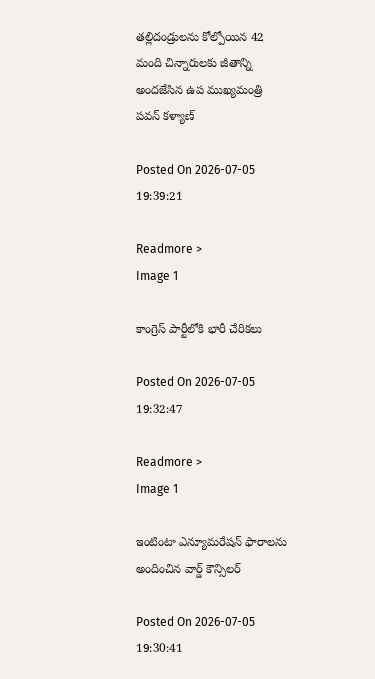తల్లిదండ్రులను కోల్పోయిన 42 మంది చిన్నారులకు జీతాన్ని అందజేసిన ఉప ముఖ్యమంత్రి పవన్ కళ్యాణ్

Posted On 2026-07-05 19:39:21

Readmore >
Image 1

కాంగ్రెస్ పార్టీలోకి భారీ చేరికలు

Posted On 2026-07-05 19:32:47

Readmore >
Image 1

ఇంటింటా ఎన్యూమరేషన్ ఫారాలను అందించిన వార్డ్ కౌన్సిలర్

Posted On 2026-07-05 19:30:41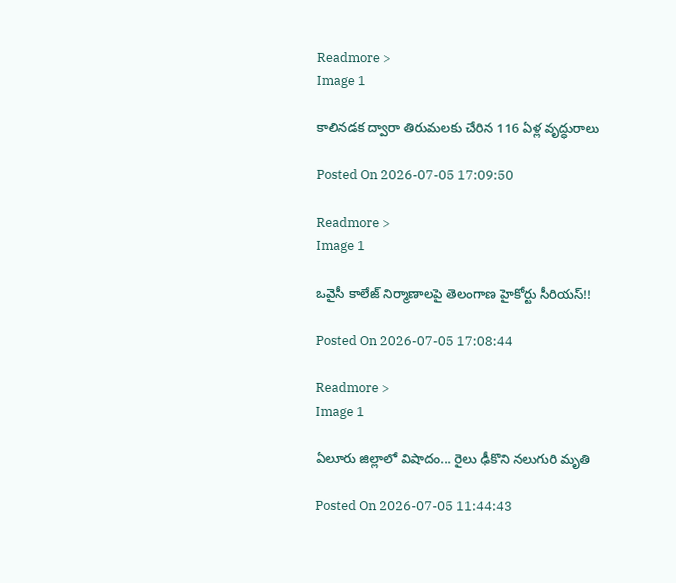Readmore >
Image 1

కాలినడక ద్వారా తిరుమలకు చేరిన 116 ఏళ్ల వృద్ధురాలు

Posted On 2026-07-05 17:09:50

Readmore >
Image 1

ఒవైసీ కాలేజ్ నిర్మాణాలపై తెలంగాణ హైకోర్టు సీరియస్!!

Posted On 2026-07-05 17:08:44

Readmore >
Image 1

ఏలూరు జిల్లాలో విషాదం... రైలు ఢీకొని నలుగురి మృతి

Posted On 2026-07-05 11:44:43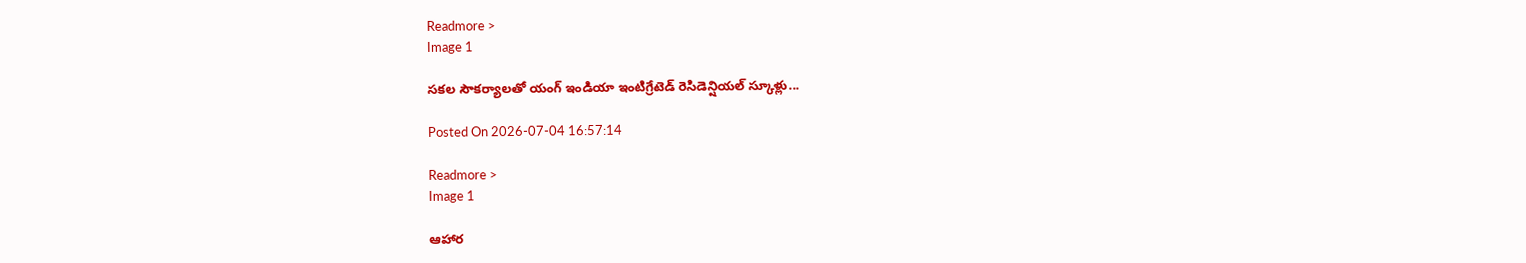Readmore >
Image 1

సకల సౌకర్యాలతో యంగ్ ఇండియా ఇంటిగ్రేటెడ్ రెసిడెన్షియల్ స్కూళ్లు...

Posted On 2026-07-04 16:57:14

Readmore >
Image 1

ఆహార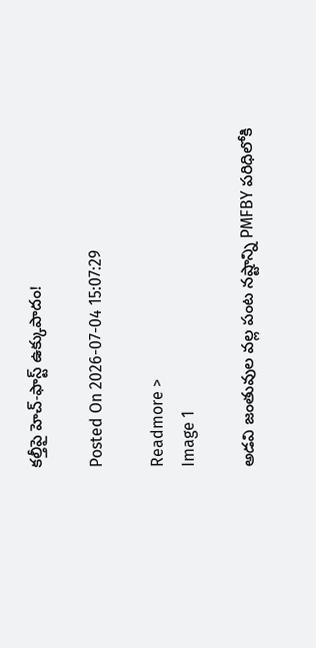కల్తీపై హెచ్‌-ఫాస్ట్‌ ఉక్కుపాదం!

Posted On 2026-07-04 15:07:29

Readmore >
Image 1

అడవి జంతువుల వల్ల పంట నష్టాన్ని PMFBY పరిధిలోకి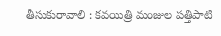తీసుకురావాలి : కవయిత్రి మంజుల పత్తిపాటి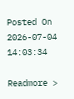Posted On 2026-07-04 14:03:34

Readmore >